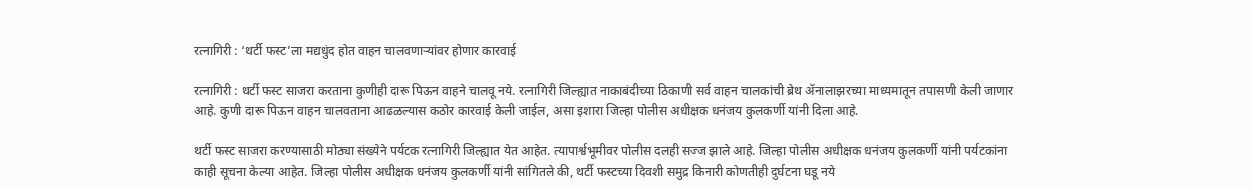रत्नागिरी : ‘थर्टी फस्ट’ला मद्यधुंद होत वाहन चालवणाऱ्यांवर होणार कारवाई

रत्नागिरी : थर्टी फस्ट साजरा करताना कुणीही दारू पिऊन वाहने चालवू नये. रत्नागिरी जिल्ह्यात नाकाबंदीच्या ठिकाणी सर्व वाहन चालकांची ब्रेथ ॲनालाझरच्या माध्यमातून तपासणी केली जाणार आहे. कुणी दारू पिऊन वाहन चालवताना आढळल्यास कठोर कारवाई केली जाईल, असा इशारा जिल्हा पोलीस अधीक्षक धनंजय कुलकर्णी यांनी दिला आहे.

थर्टी फस्ट साजरा करण्यासाठी मोठ्या संख्येने पर्यटक रत्नागिरी जिल्ह्यात येत आहेत. त्यापार्श्वभूमीवर पोलीस दलही सज्ज झाले आहे. जिल्हा पोलीस अधीक्षक धनंजय कुलकर्णी यांनी पर्यटकांना काही सूचना केल्या आहेत. जिल्हा पोलीस अधीक्षक धनंजय कुलकर्णी यांनी सांगितले की, थर्टी फस्टच्या दिवशी समुद्र किनारी कोणतीही दुर्घटना घडू नये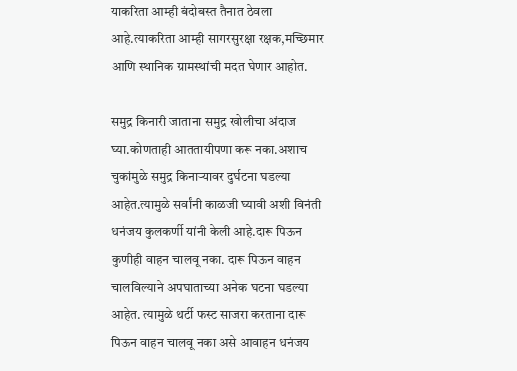याकरिता आम्ही बंदोबस्त तैनात ठेवला आहे.त्याकरिता आम्ही सागरसुरक्षा रक्षक,मच्छिमार आणि स्थानिक ग्रामस्थांची मदत घेणार आहोत.

समुद्र किनारी जाताना समुद्र खोलीचा अंदाज घ्या.कोणताही आततायीपणा करू नका.अशाच चुकांमुळे समुद्र किनाऱ्यावर दुर्घटना घडल्या आहेत.त्यामुळे सर्वांनी काळजी घ्यावी अशी विनंती धनंजय कुलकर्णी यांनी केली आहे.दारू पिऊन कुणीही वाहन चालवू नका. दारू पिऊन वाहन चालविल्याने अपघाताच्या अनेक घटना घडल्या आहेत. त्यामुळे थर्टी फस्ट साजरा करताना दारू पिऊन वाहन चालवू नका असे आवाहन धनंजय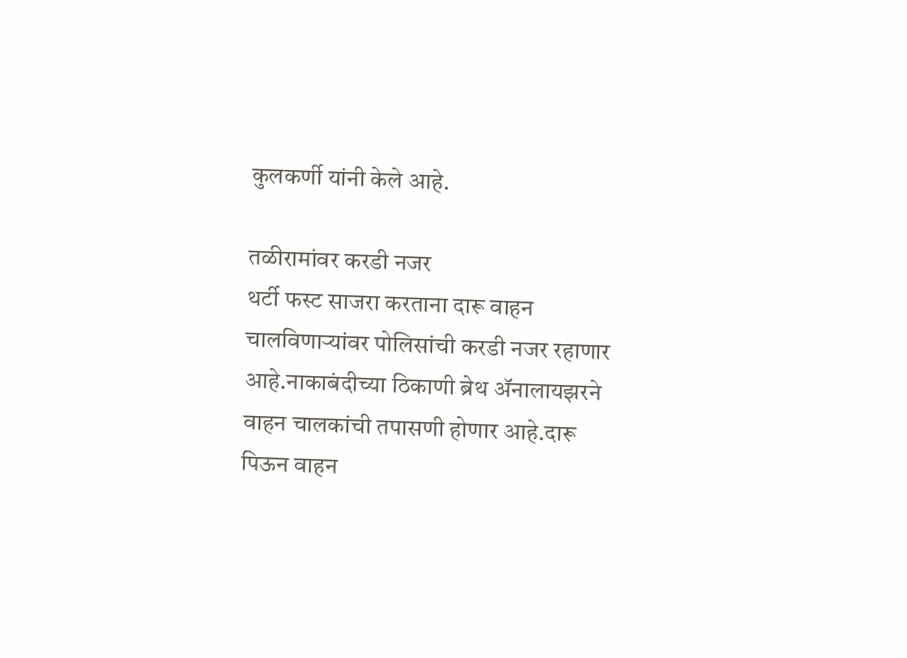कुलकर्णी यांनी केले आहे.

तळीरामांवर करडी नजर
थर्टी फस्ट साजरा करताना दारू वाहन चालविणाऱ्यांवर पोलिसांची करडी नजर रहाणार आहे.नाकाबंदीच्या ठिकाणी ब्रेथ ॲनालायझरने वाहन चालकांची तपासणी होणार आहे.दारू पिऊन वाहन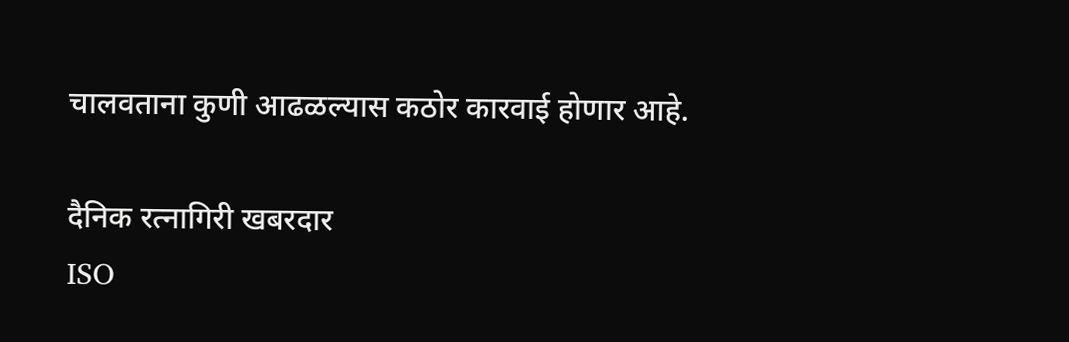चालवताना कुणी आढळल्यास कठोर कारवाई होणार आहे.

दैनिक रत्नागिरी खबरदार
ISO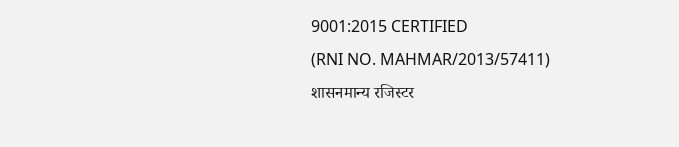9001:2015 CERTIFIED
(RNI NO. MAHMAR/2013/57411)
शासनमान्य रजिस्टर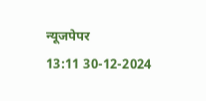न्यूजपेपर
13:11 30-12-2024